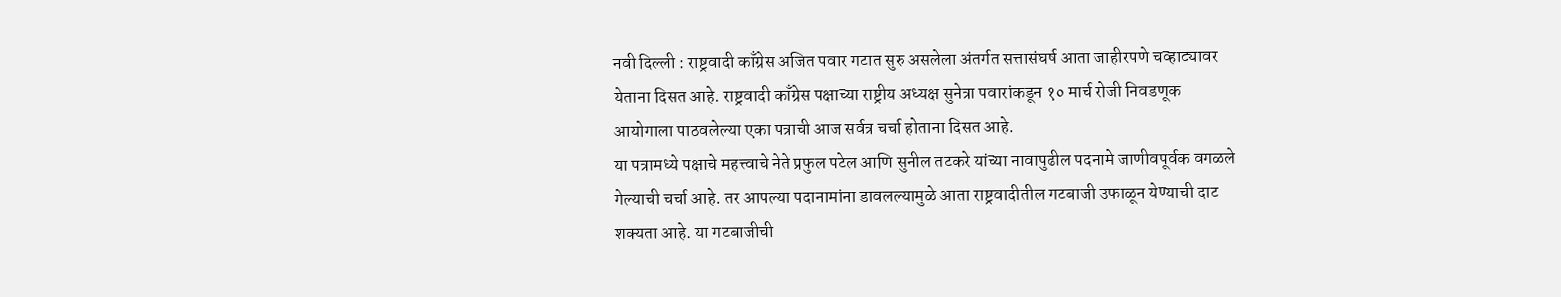नवी दिल्ली : राष्ट्रवादी काँग्रेस अजित पवार गटात सुरु असलेला अंतर्गत सत्तासंघर्ष आता जाहीरपणे चव्हाट्यावर येताना दिसत आहे. राष्ट्रवादी काँग्रेस पक्षाच्या राष्ट्रीय अध्यक्ष सुनेत्रा पवारांकडून १० मार्च रोजी निवडणूक आयोगाला पाठवलेल्या एका पत्राची आज सर्वत्र चर्चा होताना दिसत आहे.
या पत्रामध्ये पक्षाचे महत्त्वाचे नेते प्रफुल पटेल आणि सुनील तटकरे यांच्या नावापुढील पदनामे जाणीवपूर्वक वगळले गेल्याची चर्चा आहे. तर आपल्या पदानामांना डावलल्यामुळे आता राष्ट्रवादीतील गटबाजी उफाळून येण्याची दाट शक्यता आहे. या गटबाजीची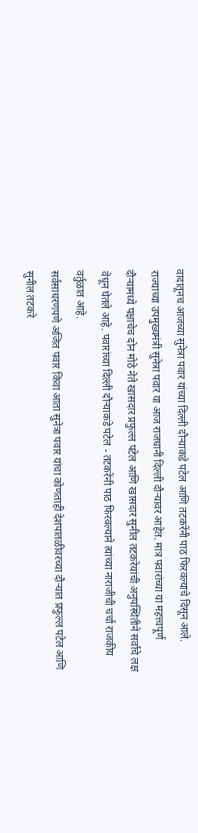वादातूनच आजच्या सुनेत्रा पवार यांच्या दिल्ली दौऱ्याकडे पटेल आणि तटकरेंनी पाठ फिरवल्याचे दिसून आले.
राज्याच्या उपमुख्यमंत्री सुनेत्रा पवार या आज राजधानी दिल्ली दौऱ्यावर आहेत. मात्र पवारांच्या या महत्त्वपूर्ण दौऱ्यामध्ये पक्षाचेच दोन मोठे नेते खासदार प्रफुल्ल पटेल आणि खासदार सुनील तटकरेयांची अनुपस्थितीने सर्वांचे लक्ष वेधून घेतले आहे. पवारांच्या दिल्ली दौऱ्याकडे पटेल - तटकरेंनी पाठ फिरवल्याने त्यांच्या नाराजीची चर्चा राजकीय वर्तुळात आहे.
सर्वसाधरणपणे अजित पवार किंवा आता सुनेत्रा पवार यांचा कोणताही देशपातळीवरच्या दौऱ्यात प्रफुल्ल पटेल आणि सुनील तटकरे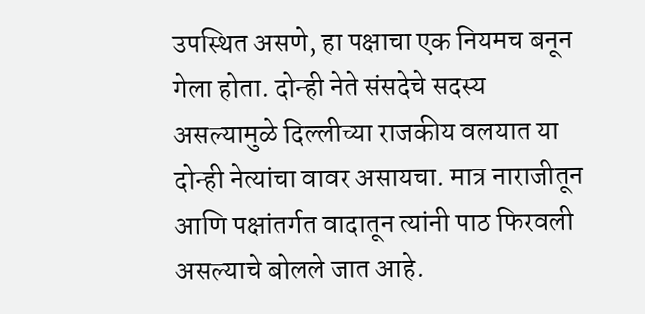उपस्थित असणे, हा पक्षाचा एक नियमच बनून गेला होता. दोन्ही नेते संसदेचे सदस्य असल्यामुळे दिल्लीच्या राजकीय वलयात या दोन्ही नेत्यांचा वावर असायचा. मात्र नाराजीतून आणि पक्षांतर्गत वादातून त्यांनी पाठ फिरवली असल्याचे बोलले जात आहे.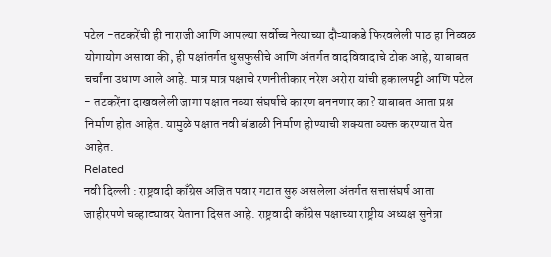पटेल -तटकरेंची ही नाराजी आणि आपल्या सर्वोच्च नेत्याच्या दौऱ्याकडे फिरवलेली पाठ हा निव्वळ योगायोग असावा की, ही पक्षांतर्गत धुसफुसीचे आणि अंतर्गत वादविवादाचे टोक आहे, याबाबत चर्चांना उधाण आले आहे. मात्र मात्र पक्षाचे रणनीतीकार नरेश अरोरा यांची हकालपट्टी आणि पटेल - तटकरेंना दाखवलेली जागा पक्षात नव्या संघर्षाचे कारण बननणार का? याबाबत आता प्रश्न निर्माण होत आहेत. यामुळे पक्षात नवी बंडाळी निर्माण होण्याची शक्यता व्यक्त करण्यात येत आहेत.
Related
नवी दिल्ली : राष्ट्रवादी काँग्रेस अजित पवार गटात सुरु असलेला अंतर्गत सत्तासंघर्ष आता जाहीरपणे चव्हाट्यावर येताना दिसत आहे. राष्ट्रवादी काँग्रेस पक्षाच्या राष्ट्रीय अध्यक्ष सुनेत्रा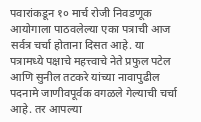पवारांकडून १० मार्च रोजी निवडणूक आयोगाला पाठवलेल्या एका पत्राची आज सर्वत्र चर्चा होताना दिसत आहे. या पत्रामध्ये पक्षाचे महत्त्वाचे नेते प्रफुल पटेल आणि सुनील तटकरे यांच्या नावापुढील पदनामे जाणीवपूर्वक वगळले गेल्याची चर्चा आहे. तर आपल्या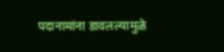पदानामांना डावलल्यामुळे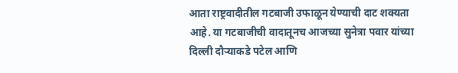आता राष्ट्रवादीतील गटबाजी उफाळून येण्याची दाट शक्यता आहे. या गटबाजीची वादातूनच आजच्या सुनेत्रा पवार यांच्या दिल्ली दौऱ्याकडे पटेल आणि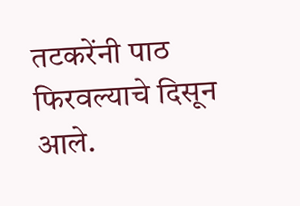तटकरेंनी पाठ फिरवल्याचे दिसून आले.